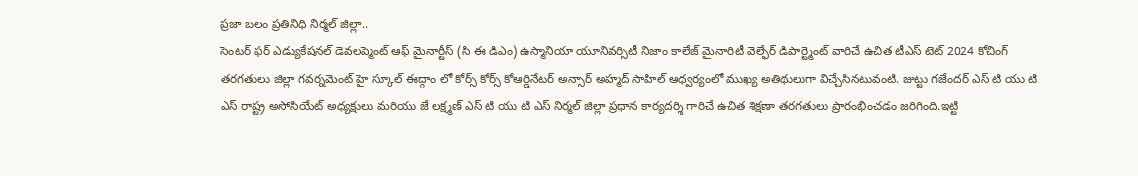ప్రజా బలం ప్రతినిధి నిర్మల్ జిల్లా..
సెంటర్ ఫర్ ఎడ్యుకేషనల్ డెవలప్మెంట్ ఆఫ్ మైనార్టీస్ (సి ఈ డిఎం) ఉస్మానియా యూనివర్సిటీ నిజాం కాలేజ్ మైనారిటీ వెల్ఫేర్ డిపార్ట్మెంట్ వారిచే ఉచిత టీఎస్ టెట్ 2024 కోచింగ్ తరగతులు జిల్లా గవర్నమెంట్ హై స్కూల్ ఈద్గాం లో కోర్స్ కోర్స్ కోఆర్డినేటర్ అన్సార్ అహ్మద్ సాహిల్ ఆధ్వర్యంలో ముఖ్య అతిథులుగా విచ్చేసినటువంటి. జుట్టు గజేందర్ ఎస్ టి యు టి ఎస్ రాష్ట్ర అసోసియేట్ అధ్యక్షులు మరియు జే లక్ష్మణ్ ఎస్ టి యు టి ఎస్ నిర్మల్ జిల్లా ప్రధాన కార్యదర్శి గారిచే ఉచిత శిక్షణా తరగతులు ప్రారంభించడం జరిగింది.ఇట్టి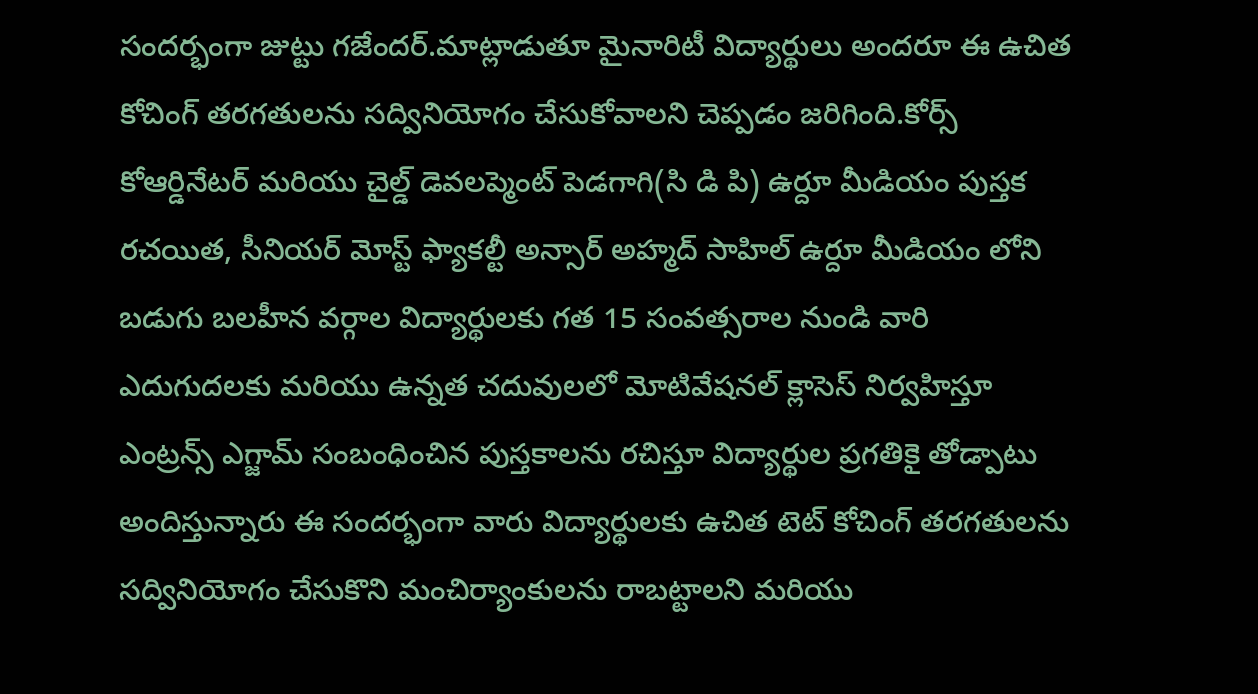సందర్భంగా జుట్టు గజేందర్.మాట్లాడుతూ మైనారిటీ విద్యార్థులు అందరూ ఈ ఉచిత కోచింగ్ తరగతులను సద్వినియోగం చేసుకోవాలని చెప్పడం జరిగింది.కోర్స్ కోఆర్డినేటర్ మరియు చైల్డ్ డెవలప్మెంట్ పెడగాగి(సి డి పి) ఉర్దూ మీడియం పుస్తక రచయిత, సీనియర్ మోస్ట్ ఫ్యాకల్టీ అన్సార్ అహ్మద్ సాహిల్ ఉర్దూ మీడియం లోని బడుగు బలహీన వర్గాల విద్యార్థులకు గత 15 సంవత్సరాల నుండి వారి ఎదుగుదలకు మరియు ఉన్నత చదువులలో మోటివేషనల్ క్లాసెస్ నిర్వహిస్తూ ఎంట్రన్స్ ఎగ్జామ్ సంబంధించిన పుస్తకాలను రచిస్తూ విద్యార్థుల ప్రగతికై తోడ్పాటు అందిస్తున్నారు ఈ సందర్భంగా వారు విద్యార్థులకు ఉచిత టెట్ కోచింగ్ తరగతులను సద్వినియోగం చేసుకొని మంచిర్యాంకులను రాబట్టాలని మరియు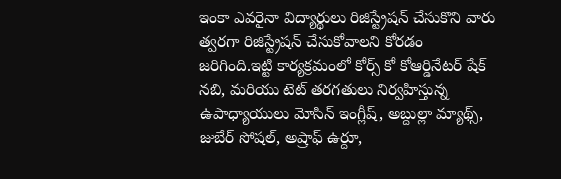ఇంకా ఎవరైనా విద్యార్థులు రిజిస్ట్రేషన్ చేసుకొని వారు త్వరగా రిజిస్ట్రేషన్ చేసుకోవాలని కోరడం జరిగింది.ఇట్టి కార్యక్రమంలో కోర్స్ కో కోఆర్డినేటర్ షేక్ నబి, మరియు టెట్ తరగతులు నిర్వహిస్తున్న ఉపాధ్యాయులు మోసిన్ ఇంగ్లీష్, అబ్దుల్లా మ్యాథ్స్, జుబేర్ సోషల్, అష్రాఫ్ ఉర్దూ,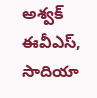అశ్వక్ ఈవీఎస్, సాదియా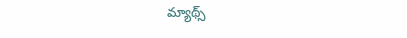మ్యాథ్స్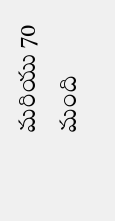మరియు 70 మంది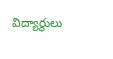విద్యార్థులు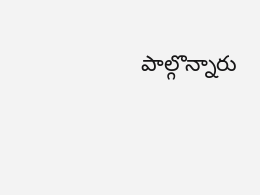పాల్గొన్నారు